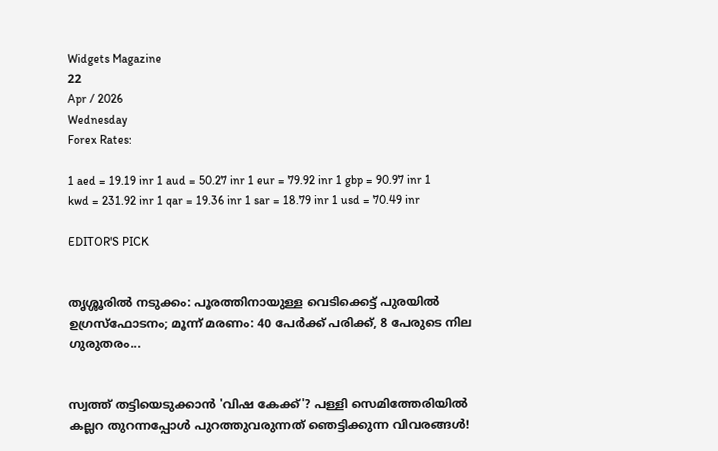Widgets Magazine
22
Apr / 2026
Wednesday
Forex Rates:

1 aed = 19.19 inr 1 aud = 50.27 inr 1 eur = 79.92 inr 1 gbp = 90.97 inr 1 kwd = 231.92 inr 1 qar = 19.36 inr 1 sar = 18.79 inr 1 usd = 70.49 inr

EDITOR'S PICK


തൃശ്ശൂരിൽ നടുക്കം: പൂരത്തിനായുള്ള വെടിക്കെട്ട് പുരയിൽ ഉഗ്രസ്ഫോടനം; മൂന്ന് മരണം: 40 പേർക്ക് പരിക്ക്, 8 പേരുടെ നില ഗുരുതരം...


സ്വത്ത് തട്ടിയെടുക്കാൻ 'വിഷ കേക്ക്'? പള്ളി സെമിത്തേരിയിൽ കല്ലറ തുറന്നപ്പോൾ പുറത്തുവരുന്നത് ഞെട്ടിക്കുന്ന വിവരങ്ങൾ!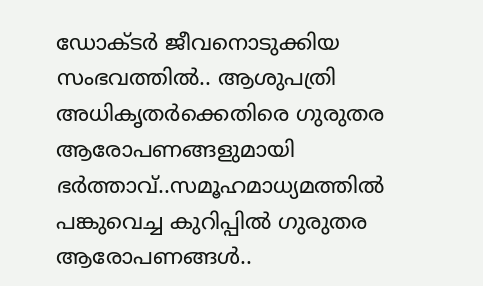ഡോക്ടര്‍ ജീവനൊടുക്കിയ സംഭവത്തില്‍.. ആശുപത്രി അധികൃതര്‍ക്കെതിരെ ഗുരുതര ആരോപണങ്ങളുമായി ഭര്‍ത്താവ്..സമൂഹമാധ്യമത്തില്‍ പങ്കുവെച്ച കുറിപ്പിൽ ഗുരുതര ആരോപണങ്ങൾ..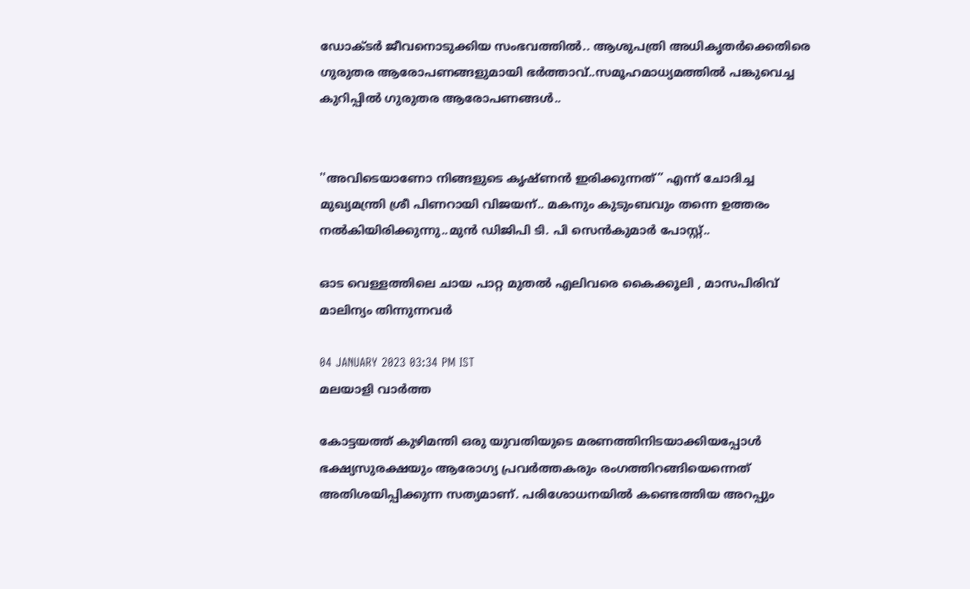ഡോക്ടര്‍ ജീവനൊടുക്കിയ സംഭവത്തില്‍.. ആശുപത്രി അധികൃതര്‍ക്കെതിരെ ഗുരുതര ആരോപണങ്ങളുമായി ഭര്‍ത്താവ്..സമൂഹമാധ്യമത്തില്‍ പങ്കുവെച്ച കുറിപ്പിൽ ഗുരുതര ആരോപണങ്ങൾ..


''അവിടെയാണോ നിങ്ങളുടെ കൃഷ്ണൻ ഇരിക്കുന്നത്” എന്ന് ചോദിച്ച മുഖ്യമന്ത്രി ശ്രീ പിണറായി വിജയന്.. മകനും കുടുംബവും തന്നെ ഉത്തരം നൽകിയിരിക്കുന്നു..മുൻ ഡിജിപി ടി. പി സെൻകുമാർ പോസ്റ്റ്..

ഓട വെള്ളത്തിലെ ചായ പാറ്റ മുതല്‍ എലിവരെ കൈക്കൂലി , മാസപിരിവ് മാലിന്യം തിന്നുന്നവര്‍

04 JANUARY 2023 03:34 PM IST
മലയാളി വാര്‍ത്ത

കോട്ടയത്ത് കുഴിമന്തി ഒരു യുവതിയുടെ മരണത്തിനിടയാക്കിയപ്പോള്‍ ഭക്ഷ്യസുരക്ഷയും ആരോഗ്യ പ്രവര്‍ത്തകരും രംഗത്തിറങ്ങിയെന്നെത് അതിശയിപ്പിക്കുന്ന സത്യമാണ്. പരിശോധനയില്‍ കണ്ടെത്തിയ അറപ്പും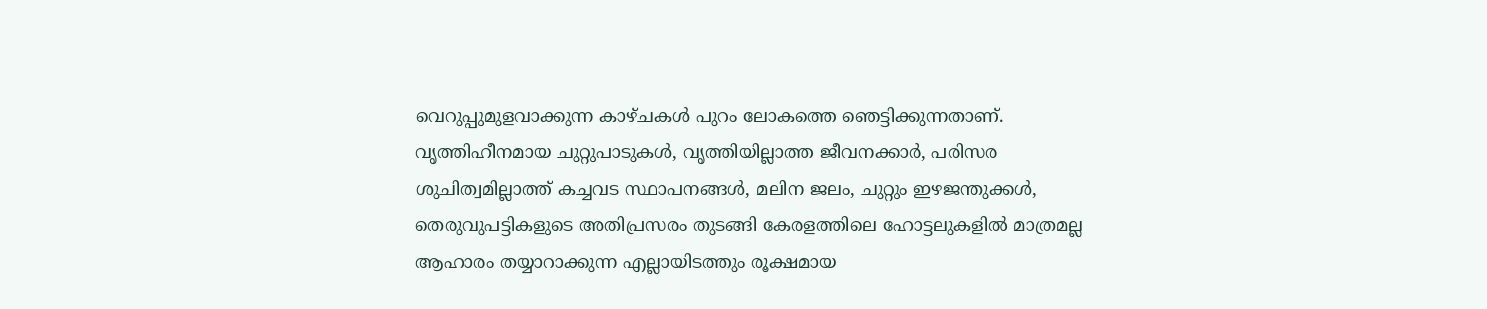വെറുപ്പുമുളവാക്കുന്ന കാഴ്ചകള്‍ പുറം ലോകത്തെ ഞെട്ടിക്കുന്നതാണ്. വൃത്തിഹീനമായ ചുറ്റുപാടുകള്‍, വൃത്തിയില്ലാത്ത ജീവനക്കാര്‍, പരിസര ശുചിത്വമില്ലാത്ത് കച്ചവട സ്ഥാപനങ്ങള്‍, മലിന ജലം, ചുറ്റും ഇഴജന്തുക്കള്‍, തെരുവുപട്ടികളുടെ അതിപ്രസരം തുടങ്ങി കേരളത്തിലെ ഹോട്ടലുകളില്‍ മാത്രമല്ല ആഹാരം തയ്യാറാക്കുന്ന എല്ലായിടത്തും രൂക്ഷമായ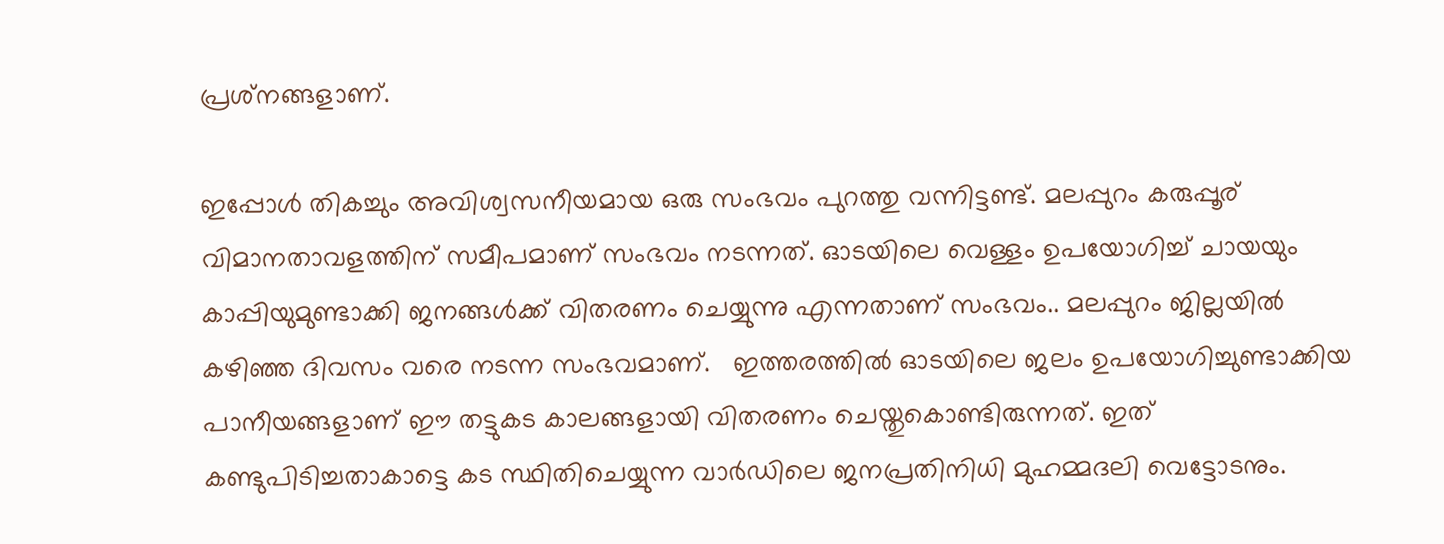പ്രശ്‌നങ്ങളാണ്.

ഇപ്പോള്‍ തികച്ചും അവിശ്വസനീയമായ ഒരു സംഭവം പുറത്തു വന്നിട്ടണ്ട്. മലപ്പുറം കരുപ്പൂര് വിമാനതാവളത്തിന് സമീപമാണ് സംഭവം നടന്നത്. ഓടയിലെ വെള്ളം ഉപയോഗിച്ച് ചായയും കാപ്പിയുമുണ്ടാക്കി ജനങ്ങള്‍ക്ക് വിതരണം ചെയ്യുന്നു എന്നതാണ് സംഭവം.. മലപ്പുറം ജില്ലയില്‍ കഴിഞ്ഞ ദിവസം വരെ നടന്ന സംഭവമാണ്.   ഇത്തരത്തില്‍ ഓടയിലെ ജലം ഉപയോഗിച്ചുണ്ടാക്കിയ പാനീയങ്ങളാണ് ഈ തട്ടുകട കാലങ്ങളായി വിതരണം ചെയ്തുകൊണ്ടിരുന്നത്. ഇത് കണ്ടുപിടിച്ചതാകാട്ടെ കട സ്ഥിതിചെയ്യുന്ന വാര്‍ഡിലെ ജനപ്രതിനിധി മുഹമ്മദലി വെട്ടോടനും.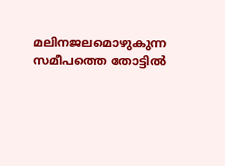മലിനജലമൊഴുകുന്ന സമീപത്തെ തോട്ടില്‍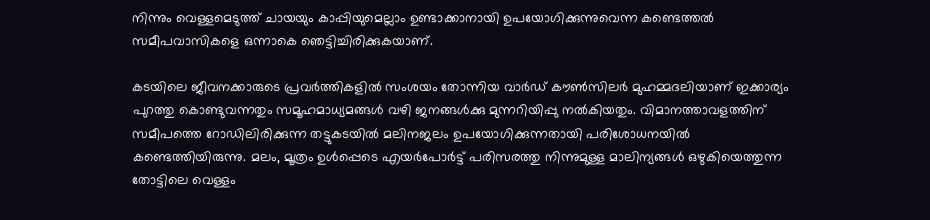നിന്നും വെള്ളമെടുത്ത് ചായയും കാപ്പിയുമെല്ലാം ഉണ്ടാക്കാനായി ഉപയോഗിക്കുന്നുവെന്ന കണ്ടെത്തല്‍ സമീപവാസികളെ ഒന്നാകെ ഞെട്ടിച്ചിരിക്കുകയാണ്.

കടയിലെ ജീവനക്കാരുടെ പ്രവര്‍ത്തികളില്‍ സംശയം തോന്നിയ വാര്‍ഡ് കൗണ്‍സിലര്‍ മുഹമ്മദലിയാണ് ഇക്കാര്യം പുറത്തു കൊണ്ടുവന്നതും സമൂഹമാധ്യമങ്ങള്‍ വഴി ജനങ്ങള്‍ക്കു മുന്നറിയിപ്പു നല്‍കിയതും. വിമാനത്താവളത്തിന് സമീപത്തെ റോഡിലിരിക്കുന്ന തട്ടുകടയില്‍ മലിനജലം ഉപയോഗിക്കുന്നതായി പരിശോധനയില്‍ കണ്ടെത്തിയിരുന്നു. മലം, മൂത്രം ഉള്‍പ്പെടെ എയര്‍പോര്‍ട്ട് പരിസരത്തു നിന്നുമുള്ള മാലിന്യങ്ങള്‍ ഒഴുകിയെത്തുന്ന തോട്ടിലെ വെള്ളം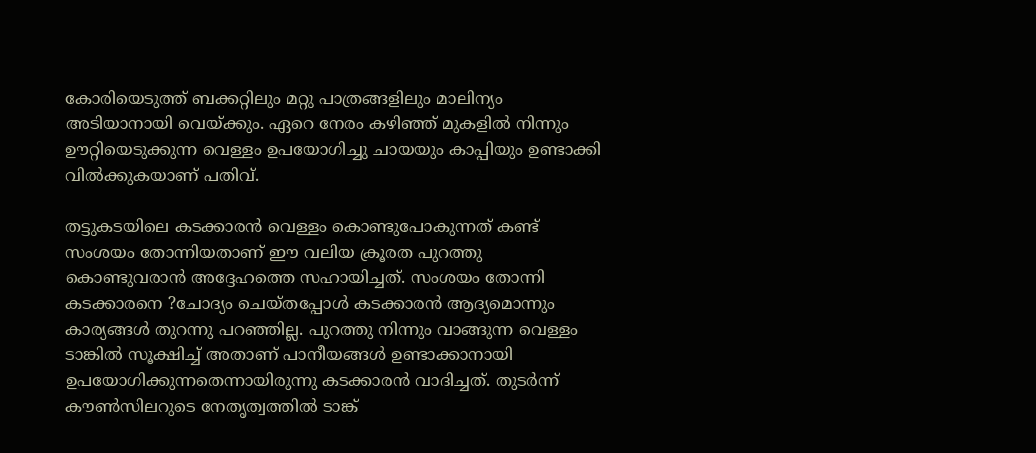കോരിയെടുത്ത് ബക്കറ്റിലും മറ്റു പാത്രങ്ങളിലും മാലിന്യം അടിയാനായി വെയ്ക്കും. ഏറെ നേരം കഴിഞ്ഞ് മുകളില്‍ നിന്നും ഊറ്റിയെടുക്കുന്ന വെള്ളം ഉപയോഗിച്ചു ചായയും കാപ്പിയും ഉണ്ടാക്കി വില്‍ക്കുകയാണ് പതിവ്.

തട്ടുകടയിലെ കടക്കാരന്‍ വെള്ളം കൊണ്ടുപോകുന്നത് കണ്ട് സംശയം തോന്നിയതാണ് ഈ വലിയ ക്രൂരത പുറത്തു കൊണ്ടുവരാന്‍ അദ്ദേഹത്തെ സഹായിച്ചത്. സംശയം തോന്നി കടക്കാരനെ ?ചോദ്യം ചെയ്തപ്പോള്‍ കടക്കാരന്‍ ആദ്യമൊന്നും കാര്യങ്ങള്‍ തുറന്നു പറഞ്ഞില്ല. പുറത്തു നിന്നും വാങ്ങുന്ന വെള്ളം ടാങ്കില്‍ സൂക്ഷിച്ച് അതാണ് പാനീയങ്ങള്‍ ഉണ്ടാക്കാനായി ഉപയോഗിക്കുന്നതെന്നായിരുന്നു കടക്കാരന്‍ വാദിച്ചത്. തുടര്‍ന്ന് കൗണ്‍സിലറുടെ നേതൃത്വത്തില്‍ ടാങ്ക്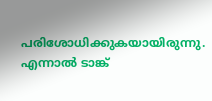പരിശോധിക്കുകയായിരുന്നു. എന്നാല്‍ ടാങ്ക്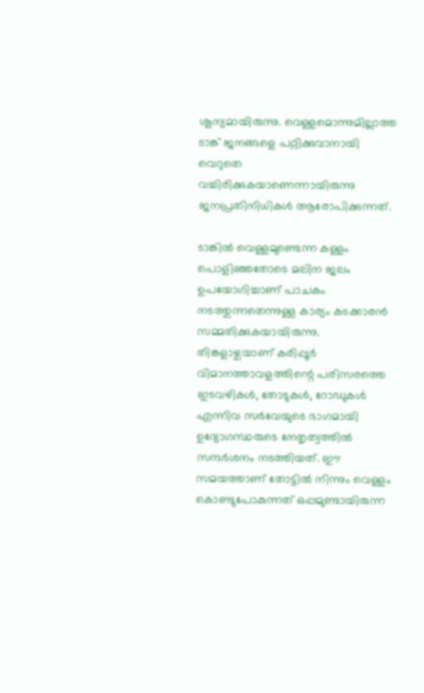ശൂന്യമായിരുന്നു. വെള്ളമൊന്നുമില്ലാത്ത ടാങ്ക് ജനങ്ങളെ പറ്റിക്കുവാനായി വെറുതെ വച്ചിരിക്കുകയാണെന്നായിരുന്നു ജനപ്രതിനിധികള്‍ ആരോപിക്കുന്നത്.

ടാങ്കില്‍ വെള്ളമുണ്ടെന്ന കള്ളം പൊളിഞ്ഞതോടെ മലിന ജലം ഉപയോഗിച്ചാണ് പാചകം നടത്തുന്നതെന്നുള്ള കാര്യം കടക്കാരന്‍ സമ്മതിക്കുകയായിരുന്നു.  തിങ്കളാഴ്ചയാണ് കരിപ്പൂര്‍ വിമാനത്താവളത്തിന്റെ പരിസരത്തെ ഇടവഴികള്‍, തോടുകള്‍, റോഡുകള്‍ എന്നിവ സര്‍വേയുടെ ഭാഗമായി ഉദ്യോഗസ്ഥരുടെ നേതൃത്വത്തില്‍ സന്ദര്‍ശനം നടത്തിയത്. ഈ സമയത്താണ് തോട്ടില്‍ നിന്നും വെള്ളം കൊണ്ടുപോകുന്നത് ഒപ്പമുണ്ടായിരുന്ന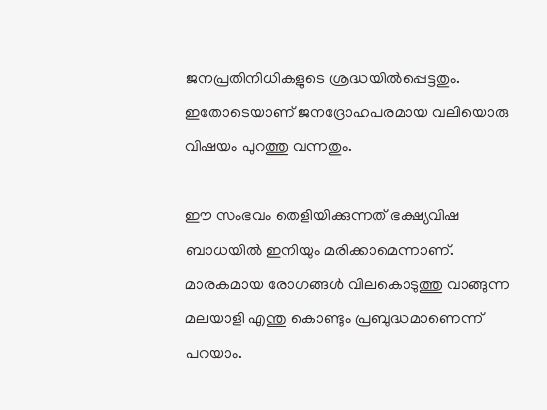ജനപ്രതിനിധികളുടെ ശ്രദ്ധയില്‍പ്പെട്ടതും. ഇതോടെയാണ് ജനദ്രോഹപരമായ വലിയൊരു വിഷയം പുറത്തു വന്നതും.

ഈ സംഭവം തെളിയിക്കുന്നത് ഭക്ഷ്യവിഷ ബാധയില്‍ ഇനിയും മരിക്കാമെന്നാണ്. മാരകമായ രോഗങ്ങള്‍ വിലകൊടുത്തു വാങ്ങുന്ന മലയാളി എന്തു കൊണ്ടും പ്രബുദ്ധമാണെന്ന് പറയാം.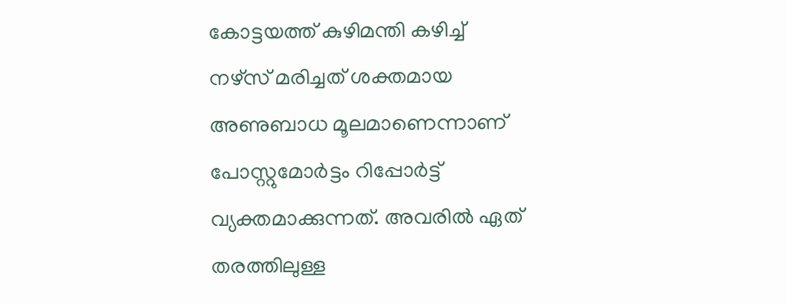കോട്ടയത്ത് കുഴിമന്തി കഴിച്ച് നഴ്‌സ് മരിച്ചത് ശക്തമായ അണുബാധ മൂലമാണെന്നാണ് പോസ്റ്റുമോര്‍ട്ടം റിപ്പോര്‍ട്ട് വ്യക്തമാക്കുന്നത്. അവരില്‍ ഏത് തരത്തിലുള്ള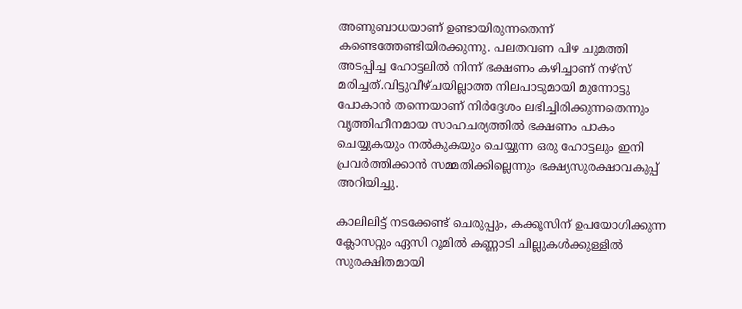അണുബാധയാണ് ഉണ്ടായിരുന്നതെന്ന് കണ്ടെത്തേണ്ടിയിരക്കുന്നു. പലതവണ പിഴ ചുമത്തി അടപ്പിച്ച ഹോട്ടലില്‍ നിന്ന് ഭക്ഷണം കഴിച്ചാണ് നഴ്‌സ് മരിച്ചത്.വിട്ടുവീഴ്ചയില്ലാത്ത നിലപാടുമായി മുന്നോട്ടു പോകാന്‍ തന്നെയാണ് നിര്‍ദ്ദേശം ലഭിച്ചിരിക്കുന്നതെന്നും വൃത്തിഹീനമായ സാഹചര്യത്തില്‍ ഭക്ഷണം പാകം ചെയ്യുകയും നല്‍കുകയും ചെയ്യുന്ന ഒരു ഹോട്ടലും ഇനി പ്രവര്‍ത്തിക്കാന്‍ സമ്മതിക്കില്ലെന്നും ഭക്ഷ്യസുരക്ഷാവകുപ്പ് അറിയിച്ചു.

കാലിലിട്ട് നടക്കേണ്ട് ചെരുപ്പും, കക്കൂസിന് ഉപയോഗിക്കുന്ന ക്ലോസറ്റും ഏസി റൂമില്‍ കണ്ണാടി ചില്ലുകള്‍ക്കുള്ളില്‍ സുരക്ഷിതമായി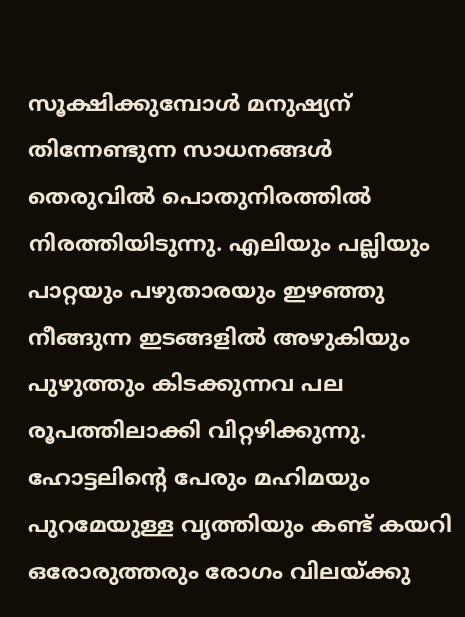സൂക്ഷിക്കുമ്പോള്‍ മനുഷ്യന് തിന്നേണ്ടുന്ന സാധനങ്ങള്‍ തെരുവില്‍ പൊതുനിരത്തില്‍ നിരത്തിയിടുന്നു. എലിയും പല്ലിയും പാറ്റയും പഴുതാരയും ഇഴഞ്ഞു നീങ്ങുന്ന ഇടങ്ങളില്‍ അഴുകിയും പുഴുത്തും കിടക്കുന്നവ പല രൂപത്തിലാക്കി വിറ്റഴിക്കുന്നു. ഹോട്ടലിന്റെ പേരും മഹിമയും പുറമേയുള്ള വൃത്തിയും കണ്ട് കയറി ഒരോരുത്തരും രോഗം വിലയ്ക്കു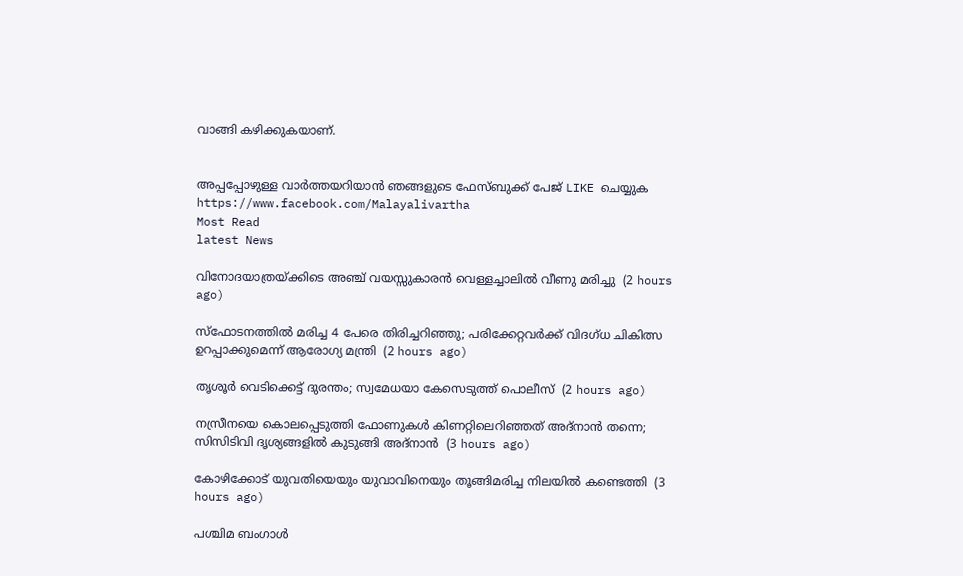വാങ്ങി കഴിക്കുകയാണ്.


അപ്പപ്പോഴുള്ള വാര്‍ത്തയറിയാന്‍ ഞങ്ങളുടെ ഫേസ്‌ബുക്ക്‌ പേജ് LIKE ചെയ്യുക
https://www.facebook.com/Malayalivartha
Most Read
latest News

വിനോദയാത്രയ്ക്കിടെ അഞ്ച് വയസ്സുകാരന്‍ വെള്ളച്ചാലില്‍ വീണു മരിച്ചു  (2 hours ago)

സ്‌ഫോടനത്തില്‍ മരിച്ച 4 പേരെ തിരിച്ചറിഞ്ഞു; പരിക്കേറ്റവര്‍ക്ക് വിദഗ്ധ ചികിത്സ ഉറപ്പാക്കുമെന്ന് ആരോഗ്യ മന്ത്രി  (2 hours ago)

തൃശൂര്‍ വെടിക്കെട്ട് ദുരന്തം; സ്വമേധയാ കേസെടുത്ത് പൊലീസ്  (2 hours ago)

നസ്രീനയെ കൊലപ്പെടുത്തി ഫോണുകള്‍ കിണറ്റിലെറിഞ്ഞത് അദ്‌നാന്‍ തന്നെ; സിസിടിവി ദൃശ്യങ്ങളില്‍ കുടുങ്ങി അദ്‌നാന്‍  (3 hours ago)

കോഴിക്കോട് യുവതിയെയും യുവാവിനെയും തൂങ്ങിമരിച്ച നിലയില്‍ കണ്ടെത്തി  (3 hours ago)

പശ്ചിമ ബംഗാള്‍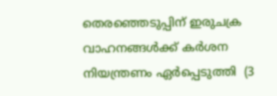തെരഞ്ഞെടുപ്പിന് ഇരുചക്ര വാഹനങ്ങള്‍ക്ക് കര്‍ശന നിയന്ത്രണം ഏര്‍പ്പെടുത്തി  (3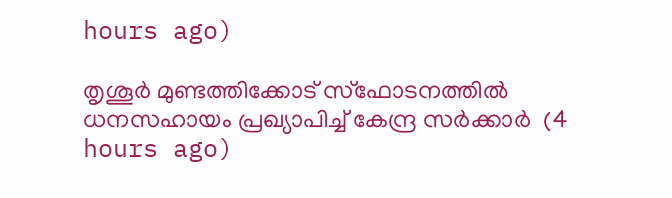hours ago)

തൃശൂര്‍ മുണ്ടത്തിക്കോട് സ്‌ഫോടനത്തില്‍ ധനസഹായം പ്രഖ്യാപിച്ച് കേന്ദ്ര സര്‍ക്കാര്‍  (4 hours ago)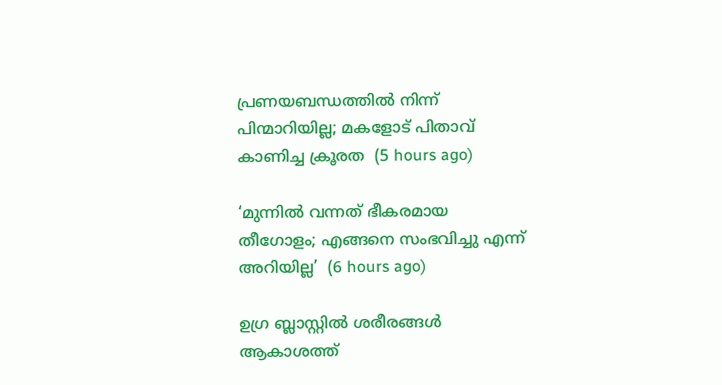പ്രണയബന്ധത്തില്‍ നിന്ന് പിന്മാറിയില്ല; മകളോട് പിതാവ് കാണിച്ച ക്രൂരത  (5 hours ago)

‘മുന്നിൽ വന്നത് ഭീകരമായ തീഗോളം; എങ്ങനെ സംഭവിച്ചു എന്ന് അറിയില്ല’  (6 hours ago)

ഉഗ്ര ബ്ലാസ്റ്റിൽ ശരീരങ്ങൾ ആകാശത്ത്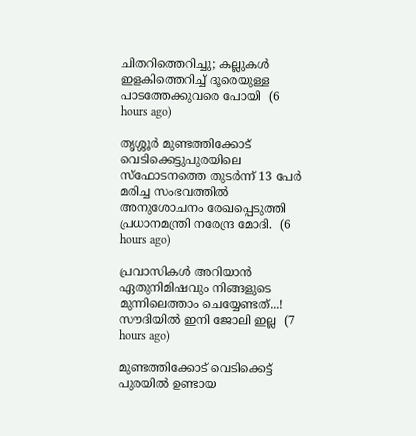ചിതറിത്തെറിച്ചു; കല്ലുകൾ ഇളകിത്തെറിച്ച് ദൂരെയുള്ള പാടത്തേക്കുവരെ പോയി  (6 hours ago)

തൃശ്ശൂർ മുണ്ടത്തിക്കോട് വെടിക്കെട്ടുപുരയിലെ സ്ഫോടനത്തെ തുടർന്ന് 13 പേർ മരിച്ച സംഭവത്തിൽ അനുശോചനം രേഖപ്പെടുത്തി പ്രധാനമന്ത്രി നരേന്ദ്ര മോദി.  (6 hours ago)

പ്രവാസികൾ അറിയാൻ ഏതുനിമിഷവും നിങ്ങളുടെ മുന്നിലെത്താം ചെയ്യേണ്ടത്...! സൗദിയിൽ ഇനി ജോലി ഇല്ല  (7 hours ago)

മുണ്ടത്തിക്കോട് വെടിക്കെട്ട് പുരയില്‍ ഉണ്ടായ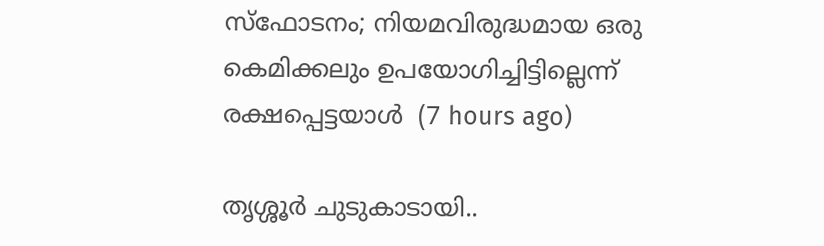സ്‌ഫോടനം; നിയമവിരുദ്ധമായ ഒരു കെമിക്കലും ഉപയോഗിച്ചിട്ടില്ലെന്ന് രക്ഷപ്പെട്ടയാള്‍  (7 hours ago)

തൃശ്ശൂര്‍ ചുടുകാടായി..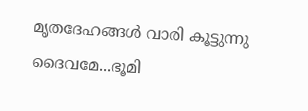മൃതദേഹങ്ങൾ വാരി കൂട്ടുന്നു ദൈവമേ...ഭൂമി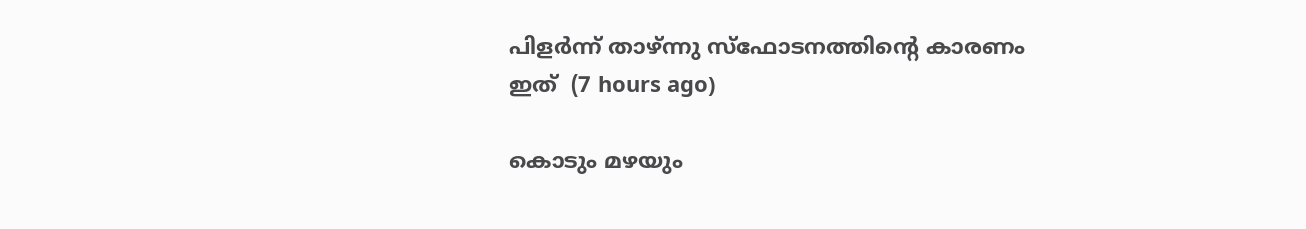പിളർന്ന് താഴ്ന്നു സ്ഫോടനത്തിന്റെ കാരണം ഇത്  (7 hours ago)

കൊടും മഴയും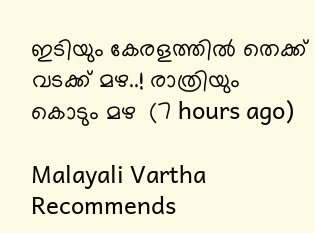ഇടിയും കേരളത്തിൽ തെക്ക് വടക്ക് മഴ..! രാത്രിയും കൊടും മഴ  (7 hours ago)

Malayali Vartha Recommends